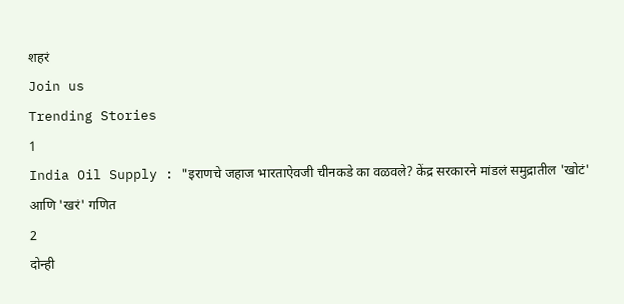शहरं
Join us
Trending Stories
1
India Oil Supply : "इराणचे जहाज भारताऐवजी चीनकडे का वळवले? केंद्र सरकारने मांडलं समुद्रातील 'खोटं' आणि 'खरं' गणित
2
दोन्ही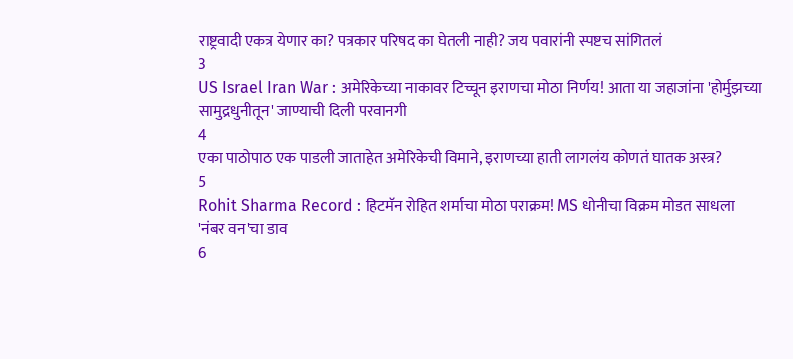राष्ट्रवादी एकत्र येणार का? पत्रकार परिषद का घेतली नाही? जय पवारांनी स्पष्टच सांगितलं
3
US Israel Iran War : अमेरिकेच्या नाकावर टिच्चून इराणचा मोठा निर्णय! आता या जहाजांना 'होर्मुझच्या सामुद्रधुनीतून' जाण्याची दिली परवानगी
4
एका पाठोपाठ एक पाडली जाताहेत अमेरिकेची विमाने, इराणच्या हाती लागलंय कोणतं घातक अस्त्र?
5
Rohit Sharma Record : हिटमॅन रोहित शर्माचा मोठा पराक्रम! MS धोनीचा विक्रम मोडत साधला 'नंबर वन'चा डाव
6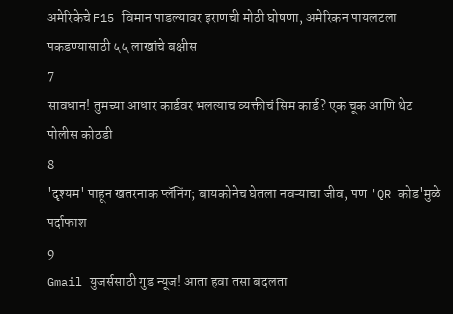अमेरिकेचे F15 विमान पाडल्यावर इराणची मोठी घोषणा, अमेरिकन पायलटला पकडण्यासाठी ५५ लाखांचे बक्षीस
7
सावधान! तुमच्या आधार कार्डवर भलत्याच व्यक्तीचं सिम कार्ड? एक चूक आणि थेट पोलीस कोठडी
8
'दृश्यम' पाहून खतरनाक प्लॅनिंग; बायकोनेच घेतला नवऱ्याचा जीव, पण 'QR कोड'मुळे पर्दाफाश
9
Gmail युजर्ससाठी गुड न्यूज! आता हवा तसा बदलता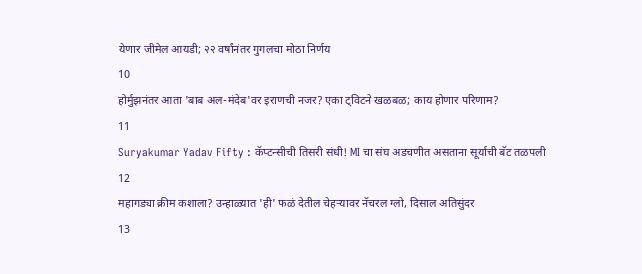येणार जीमेल आयडी; २२ वर्षांनंतर गुगलचा मोठा निर्णय
10
होर्मुझनंतर आता 'बाब अल-मंदेब'वर इराणची नजर? एका ट्विटने खळबळ; काय होणार परिणाम?
11
Suryakumar Yadav Fifty : कॅप्टन्सीची तिसरी संधी! MI चा संघ अडचणीत असताना सूर्याची बॅट तळपली
12
महागड्या क्रीम कशाला? उन्हाळ्यात 'ही' फळं देतील चेहऱ्यावर नॅचरल ग्लो, दिसाल अतिसुंदर
13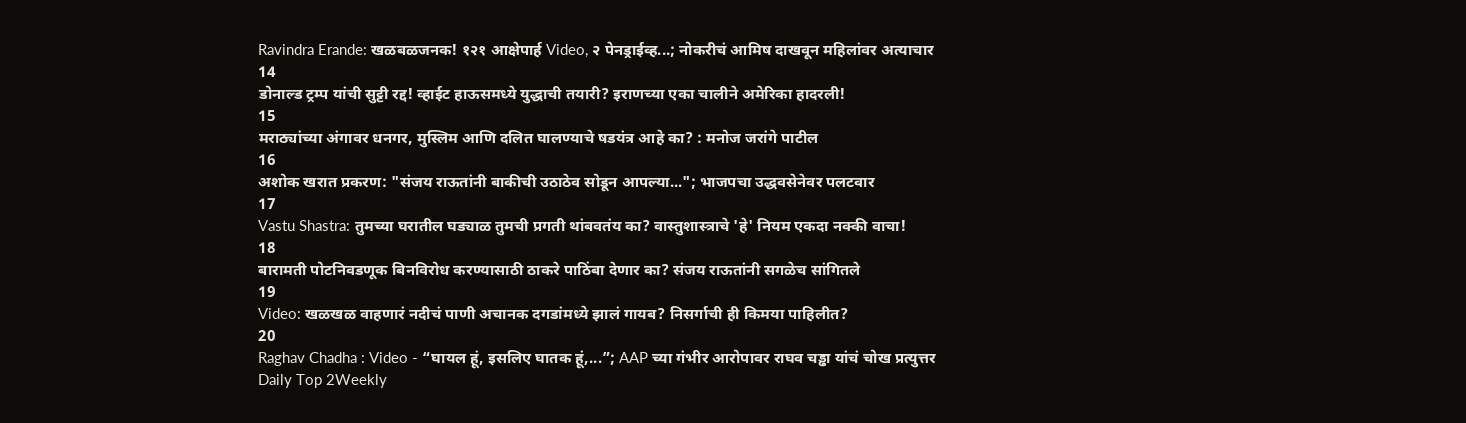Ravindra Erande: खळबळजनक! १२१ आक्षेपार्ह Video, २ पेनड्राईव्ह...; नोकरीचं आमिष दाखवून महिलांवर अत्याचार
14
डोनाल्ड ट्रम्प यांची सुट्टी रद्द! व्हाईट हाऊसमध्ये युद्धाची तयारी? इराणच्या एका चालीने अमेरिका हादरली!
15
मराठ्यांच्या अंगावर धनगर, मुस्लिम आणि दलित घालण्याचे षडयंत्र आहे का? : मनोज जरांगे पाटील
16
अशोक खरात प्रकरण: "संजय राऊतांनी बाकीची उठाठेव सोडून आपल्या..."; भाजपचा उद्धवसेनेवर पलटवार
17
Vastu Shastra: तुमच्या घरातील घड्याळ तुमची प्रगती थांबवतंय का? वास्तुशास्त्राचे 'हे' नियम एकदा नक्की वाचा!
18
बारामती पोटनिवडणूक बिनविरोध करण्यासाठी ठाकरे पाठिंबा देणार का? संजय राऊतांनी सगळेच सांगितले
19
Video: खळखळ वाहणारं नदीचं पाणी अचानक दगडांमध्ये झालं गायब? निसर्गाची ही किमया पाहिलीत?
20
Raghav Chadha : Video - “घायल हूं, इसलिए घातक हूं,...”; AAP च्या गंभीर आरोपावर राघव चड्ढा यांचं चोख प्रत्युत्तर
Daily Top 2Weekly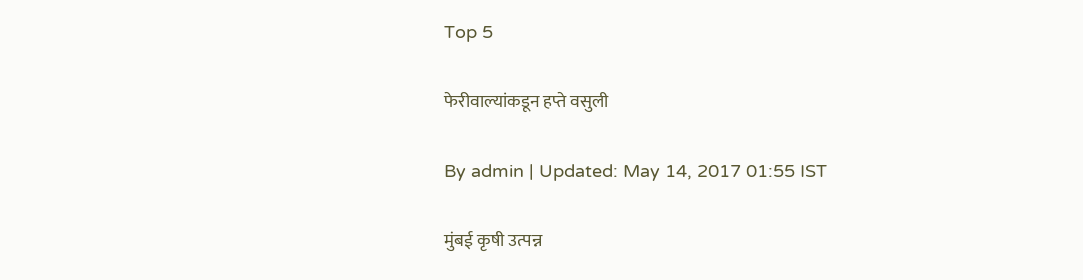Top 5

फेरीवाल्यांकडून हप्ते वसुली

By admin | Updated: May 14, 2017 01:55 IST

मुंबई कृषी उत्पन्न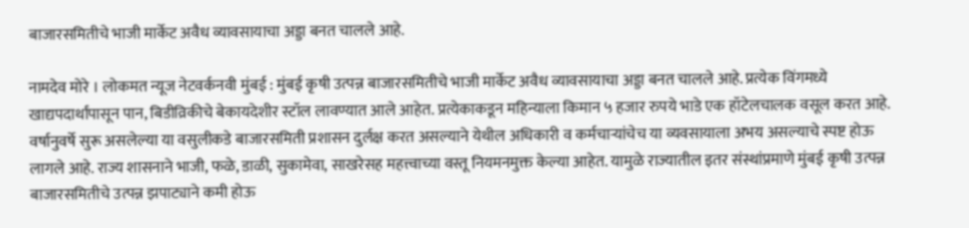बाजारसमितीचे भाजी मार्केट अवैध व्यावसायाचा अड्डा बनत चालले आहे.

नामदेव मोरे । लोकमत न्यूज नेटवर्कनवी मुंबई : मुंबई कृषी उत्पन्न बाजारसमितीचे भाजी मार्केट अवैध व्यावसायाचा अड्डा बनत चालले आहे. प्रत्येक विंगमध्ये खाद्यपदार्थांपासून पान, बिडीव्रिकीचे बेकायदेशीर स्टॉल लावण्यात आले आहेत. प्रत्येकाकडून महिन्याला किमान ५ हजार रुपये भाडे एक हॉटेलचालक वसूल करत आहे. वर्षानुवर्षे सुरू असलेल्या या वसुलीकडे बाजारसमिती प्रशासन दुर्लक्ष करत असल्याने येथील अधिकारी व कर्मचाऱ्यांचेच या व्यवसायाला अभय असल्याचे स्पष्ट होऊ लागले आहे. राज्य शासनाने भाजी, फळे, डाळी, सुकामेवा, साखरेसह महत्त्वाच्या वस्तू नियमनमुक्त केल्या आहेत. यामुळे राज्यातील इतर संस्थांप्रमाणे मुंबई कृषी उत्पन्न बाजारसमितीचे उत्पन्न झपाट्याने कमी होऊ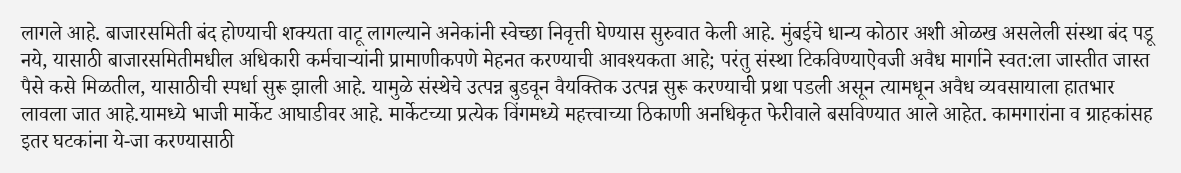लागले आहे. बाजारसमिती बंद होण्याची शक्यता वाटू लागल्याने अनेकांनी स्वेच्छा निवृत्ती घेण्यास सुरुवात केली आहे. मुंबईचे धान्य कोठार अशी ओळख असलेली संस्था बंद पडू नये, यासाठी बाजारसमितीमधील अधिकारी कर्मचाऱ्यांनी प्रामाणीकपणे मेहनत करण्याची आवश्यकता आहे; परंतु संस्था टिकविण्याऐवजी अवैध मार्गाने स्वत:ला जास्तीत जास्त पैसे कसे मिळतील, यासाठीची स्पर्धा सुरू झाली आहे. यामुळे संस्थेचे उत्पन्न बुडवून वैयक्तिक उत्पन्न सुरू करण्याची प्रथा पडली असून त्यामधून अवैध व्यवसायाला हातभार लावला जात आहे.यामध्ये भाजी मार्केट आघाडीवर आहे. मार्केटच्या प्रत्येक विंगमध्ये महत्त्वाच्या ठिकाणी अनधिकृत फेरीवाले बसविण्यात आले आहेत. कामगारांना व ग्राहकांसह इतर घटकांना ये-जा करण्यासाठी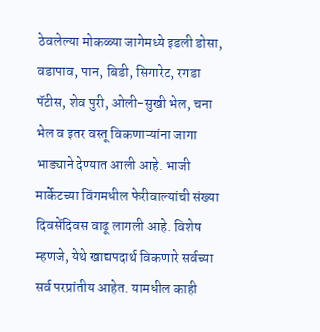ठेवलेल्या मोकळ्या जागेमध्ये इडली डोसा, वडापाव, पान, बिडी, सिगारेट, रगडा पॅटीस, शेव पुरी, ओली-सुखी भेल, चना भेल व इतर वस्तू विकणाऱ्यांना जागा भाड्याने देण्यात आली आहे. भाजी मार्केटच्या विंगमधील फेरीवाल्यांची संख्या दिवसेंदिवस वाढू लागली आहे. विशेष म्हणजे, येथे खाद्यपदार्थ विकणारे सर्वच्या सर्व परप्रांतीय आहेत. यामधील काही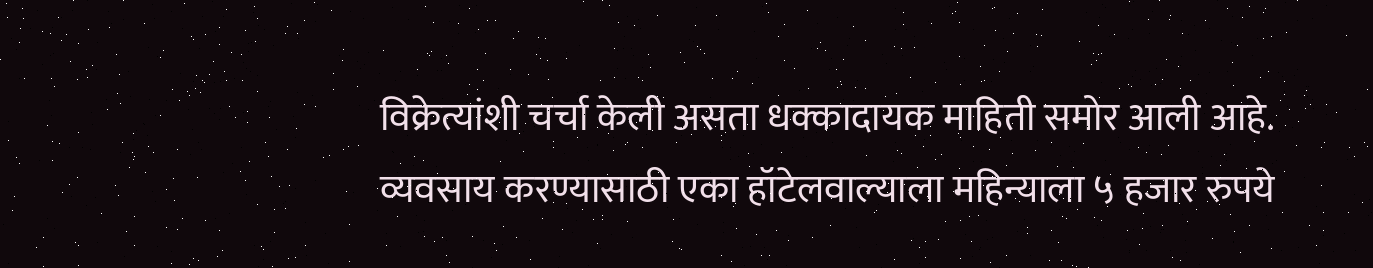विक्रेत्यांशी चर्चा केली असता धक्कादायक माहिती समोर आली आहे. व्यवसाय करण्यासाठी एका हॉटेलवाल्याला महिन्याला ५ हजार रुपये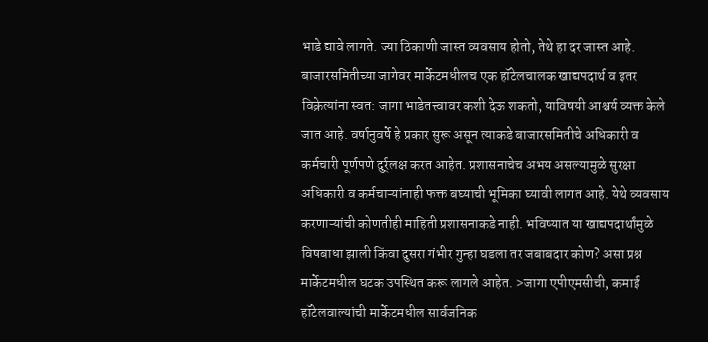भाडे द्यावे लागते. ज्या ठिकाणी जास्त व्यवसाय होतो, तेथे हा दर जास्त आहे. बाजारसमितीच्या जागेवर मार्केटमधीलच एक हॉटेलचालक खाद्यपदार्थ व इतर विक्रेत्यांना स्वत: जागा भाडेतत्त्वावर कशी देऊ शकतो, याविषयी आश्चर्य व्यक्त केले जात आहे. वर्षानुवर्षे हे प्रकार सुरू असून त्याकडे बाजारसमितीचे अधिकारी व कर्मचारी पूर्णपणे दुर्र्लक्ष करत आहेत. प्रशासनाचेच अभय असल्यामुळे सुरक्षा अधिकारी व कर्मचाऱ्यांनाही फक्त बघ्याची भूमिका घ्यावी लागत आहे. येथे व्यवसाय करणाऱ्यांची कोणतीही माहिती प्रशासनाकडे नाही. भविष्यात या खाद्यपदार्थांमुळे विषबाधा झाली किंवा दुसरा गंभीर गुन्हा घडला तर जबाबदार कोण? असा प्रश्न मार्केटमधील घटक उपस्थित करू लागले आहेत. >जागा एपीएमसीची, कमाई हॉटेलवाल्यांची मार्केटमधील सार्वजनिक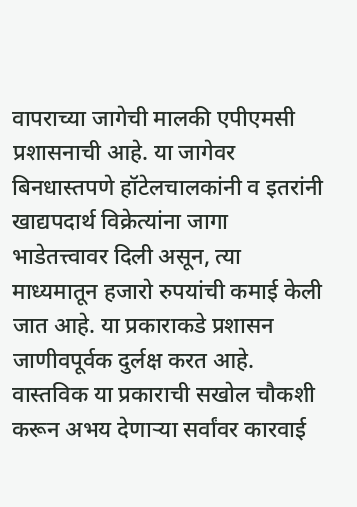वापराच्या जागेची मालकी एपीएमसी प्रशासनाची आहे. या जागेवर बिनधास्तपणे हॉटेलचालकांनी व इतरांनी खाद्यपदार्थ विक्रेत्यांना जागा भाडेतत्त्वावर दिली असून, त्या माध्यमातून हजारो रुपयांची कमाई केली जात आहे. या प्रकाराकडे प्रशासन जाणीवपूर्वक दुर्लक्ष करत आहे. वास्तविक या प्रकाराची सखोल चौकशी करून अभय देणाऱ्या सर्वांवर कारवाई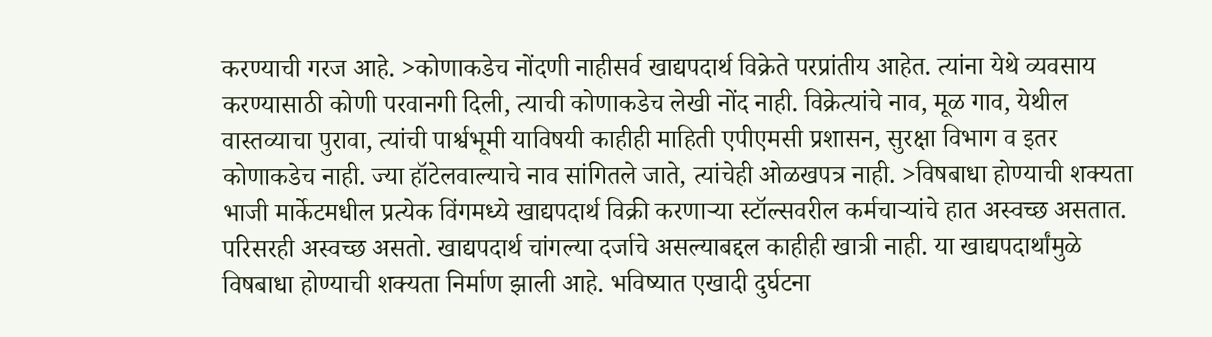करण्याची गरज आहे. >कोणाकडेच नोंदणी नाहीसर्व खाद्यपदार्थ विक्रेते परप्रांतीय आहेत. त्यांना येथे व्यवसाय करण्यासाठी कोणी परवानगी दिली, त्याची कोणाकडेच लेखी नोंद नाही. विक्रेत्यांचे नाव, मूळ गाव, येथील वास्तव्याचा पुरावा, त्यांची पार्श्वभूमी याविषयी काहीही माहिती एपीएमसी प्रशासन, सुरक्षा विभाग व इतर कोणाकडेच नाही. ज्या हॉटेलवाल्याचे नाव सांगितले जाते, त्यांचेही ओळखपत्र नाही. >विषबाधा होण्याची शक्यता भाजी मार्केटमधील प्रत्येक विंगमध्ये खाद्यपदार्थ विक्री करणाऱ्या स्टॉल्सवरील कर्मचाऱ्यांचे हात अस्वच्छ असतात. परिसरही अस्वच्छ असतो. खाद्यपदार्थ चांगल्या दर्जाचे असल्याबद्दल काहीही खात्री नाही. या खाद्यपदार्थांमुळे विषबाधा होण्याची शक्यता निर्माण झाली आहे. भविष्यात एखादी दुर्घटना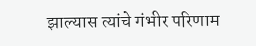झाल्यास त्यांचे गंभीर परिणाम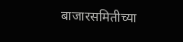बाजारसमितीच्या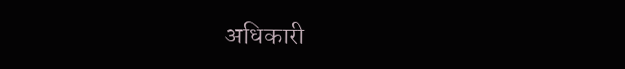अधिकारी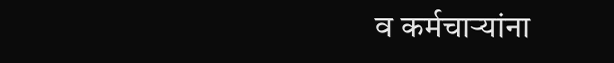व कर्मचाऱ्यांना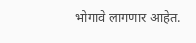भोगावे लागणार आहेत.